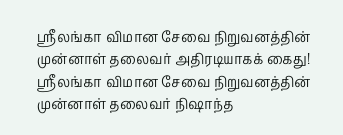ஸ்ரீலங்கா விமான சேவை நிறுவனத்தின் முன்னாள் தலைவர் அதிரடியாகக் கைது!
ஸ்ரீலங்கா விமான சேவை நிறுவனத்தின் முன்னாள் தலைவர் நிஷாந்த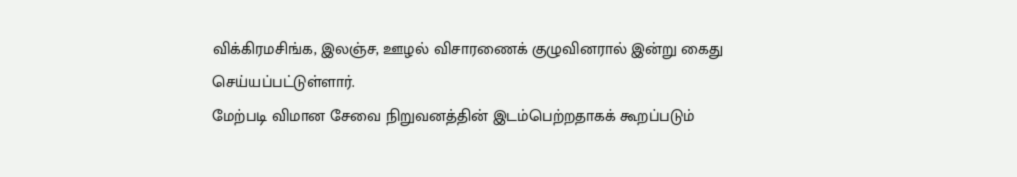விக்கிரமசிங்க, இலஞ்ச, ஊழல் விசாரணைக் குழுவினரால் இன்று கைது செய்யப்பட்டுள்ளார்.
மேற்படி விமான சேவை நிறுவனத்தின் இடம்பெற்றதாகக் கூறப்படும்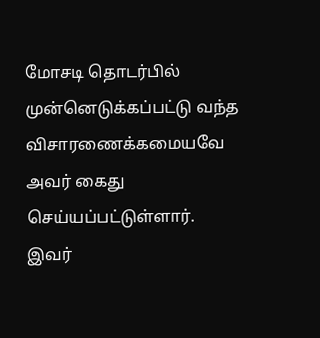மோசடி தொடர்பில் முன்னெடுக்கப்பட்டு வந்த விசாரணைக்கமையவே அவர் கைது செய்யப்பட்டுள்ளார்.
இவர்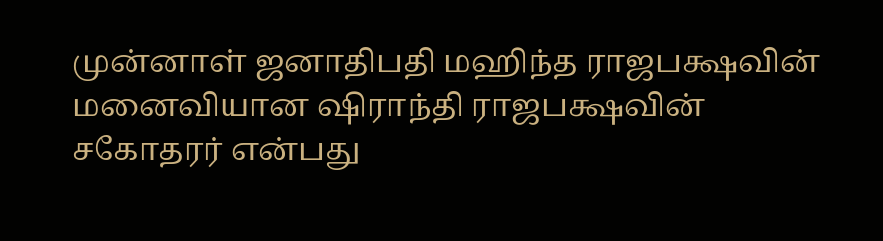முன்னாள் ஜனாதிபதி மஹிந்த ராஜபக்ஷவின் மனைவியான ஷிராந்தி ராஜபக்ஷவின் சகோதரர் என்பது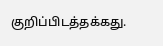குறிப்பிடத்தக்கது.